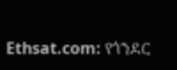Ethsat.com: የጎንደር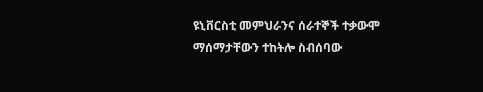ዩኒቨርስቲ መምህራንና ሰራተኞች ተቃውሞ ማሰማታቸውን ተከትሎ ስብሰባው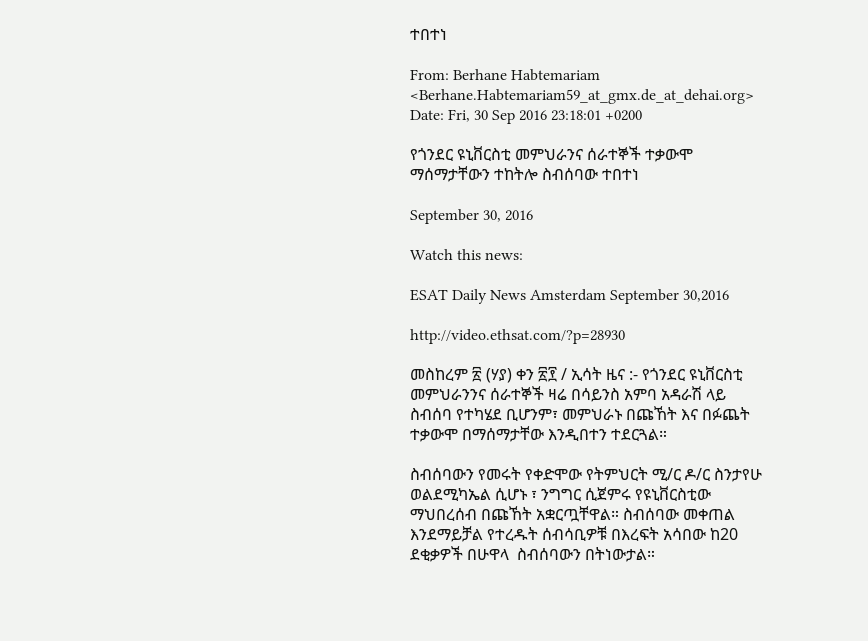ተበተነ

From: Berhane Habtemariam <Berhane.Habtemariam59_at_gmx.de_at_dehai.org>
Date: Fri, 30 Sep 2016 23:18:01 +0200

የጎንደር ዩኒቨርስቲ መምህራንና ሰራተኞች ተቃውሞ ማሰማታቸውን ተከትሎ ስብሰባው ተበተነ

September 30, 2016

Watch this news:

ESAT Daily News Amsterdam September 30,2016

http://video.ethsat.com/?p=28930

መስከረም ፳ (ሃያ) ቀን ፳፻ / ኢሳት ዜና :- የጎንደር ዩኒቨርስቲ መምህራንንና ሰራተኞች ዛሬ በሳይንስ አምባ አዳራሽ ላይ ስብሰባ የተካሄደ ቢሆንም፣ መምህራኑ በጩኸት እና በፉጨት ተቃውሞ በማሰማታቸው እንዲበተን ተደርጓል።

ስብሰባውን የመሩት የቀድሞው የትምህርት ሚ/ር ዶ/ር ስንታየሁ ወልደሚካኤል ሲሆኑ ፣ ንግግር ሲጀምሩ የዩኒቨርስቲው ማህበረሰብ በጩኸት አቋርጧቸዋል። ስብሰባው መቀጠል እንደማይቻል የተረዱት ሰብሳቢዎቹ በእረፍት አሳበው ከ20 ደቂቃዎች በሁዋላ  ስብሰባውን በትነውታል።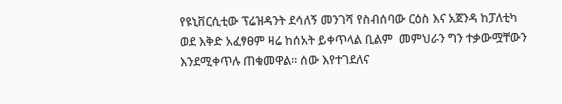የዩኒቨርሲቲው ፕሬዝዳንት ደሳለኝ መንገሻ የስብሰባው ርዕስ እና አጀንዳ ከፓለቲካ ወደ እቅድ አፈፃፀም ዛሬ ከሰአት ይቀጥላል ቢልም  መምህራን ግን ተቃውሟቸውን እንደሚቀጥሉ ጠቁመዋል፡፡ ሰው እየተገደለና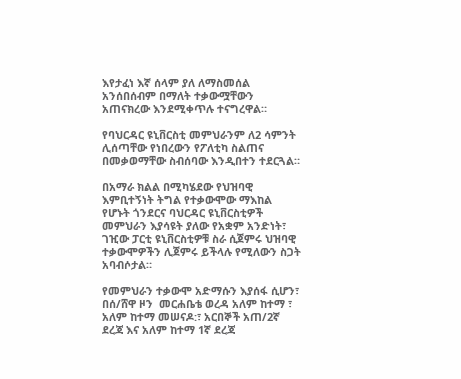እየታፈነ እኛ ሰላም ያለ ለማስመሰል አንሰበሰብም በማለት ተቃውሟቸውን አጠናክረው እንደሚቀጥሉ ተናግረዋል።

የባህርዳር ዩኒቨርስቲ መምህራንም ለ2 ሳምንት ሊሰጣቸው የነበረውን የፖለቲካ ስልጠና በመቃወማቸው ስብሰባው እንዲበተን ተደርጓል።

በአማራ ክልል በሚካሄደው የህዝባዊ እምቢተኝነት ትግል የተቃውሞው ማእከል የሆኑት ጎንደርና ባህርዳር ዩኒቨርስቲዎች መምህራን እያሳዩት ያለው የአቋም አንድነት፣  ገዢው ፓርቲ ዩኒቨርስቲዎቹ ስራ ሲጀምሩ ህዝባዊ ተቃውሞዎችን ሊጀምሩ ይችላሉ የሚለውን ስጋት አባብሶታል።

የመምህራን ተቃውሞ አድማሱን እያሰፋ ሲሆን፣ በሰ/ሸዋ ዞን  መርሐቤቴ ወረዳ አለም ከተማ ፣ አለም ከተማ መሠናዶ:፣ አርበኞች አጠ/2ኛ ደረጃ እና አለም ከተማ 1ኛ ደረጃ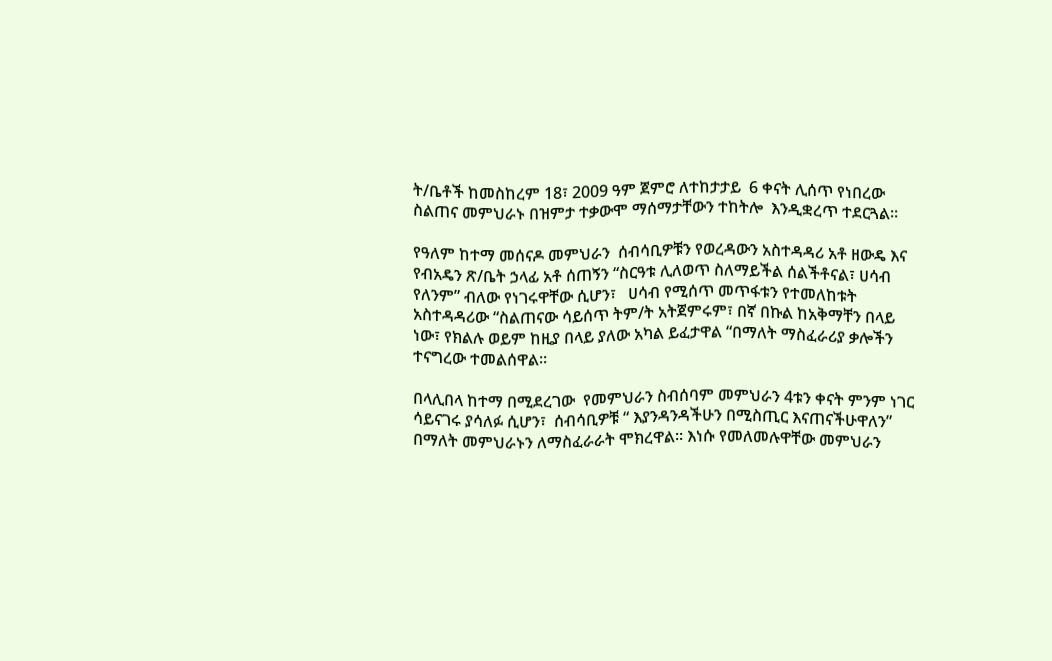ት/ቤቶች ከመስከረም 18፣ 2009 ዓም ጀምሮ ለተከታታይ  6 ቀናት ሊሰጥ የነበረው ስልጠና መምህራኑ በዝምታ ተቃውሞ ማሰማታቸውን ተከትሎ  እንዲቋረጥ ተደርጓል።

የዓለም ከተማ መሰናዶ መምህራን  ሰብሳቢዎቹን የወረዳውን አስተዳዳሪ አቶ ዘውዴ እና የብአዴን ጽ/ቤት ኃላፊ አቶ ሰጠኝን “ስርዓቱ ሊለወጥ ስለማይችል ሰልችቶናል፣ ሀሳብ የለንም” ብለው የነገሩዋቸው ሲሆን፣   ሀሳብ የሚሰጥ መጥፋቱን የተመለከቱት አስተዳዳሪው “ስልጠናው ሳይሰጥ ትም/ት አትጀምሩም፣ በኛ በኩል ከአቅማቸን በላይ ነው፣ የክልሉ ወይም ከዚያ በላይ ያለው አካል ይፈታዋል “በማለት ማስፈራሪያ ቃሎችን ተናግረው ተመልሰዋል።

በላሊበላ ከተማ በሚደረገው  የመምህራን ስብሰባም መምህራን 4ቱን ቀናት ምንም ነገር ሳይናገሩ ያሳለፉ ሲሆን፣  ሰብሳቢዎቹ “ እያንዳንዳችሁን በሚስጢር እናጠናችሁዋለን” በማለት መምህራኑን ለማስፈራራት ሞክረዋል። እነሱ የመለመሉዋቸው መምህራን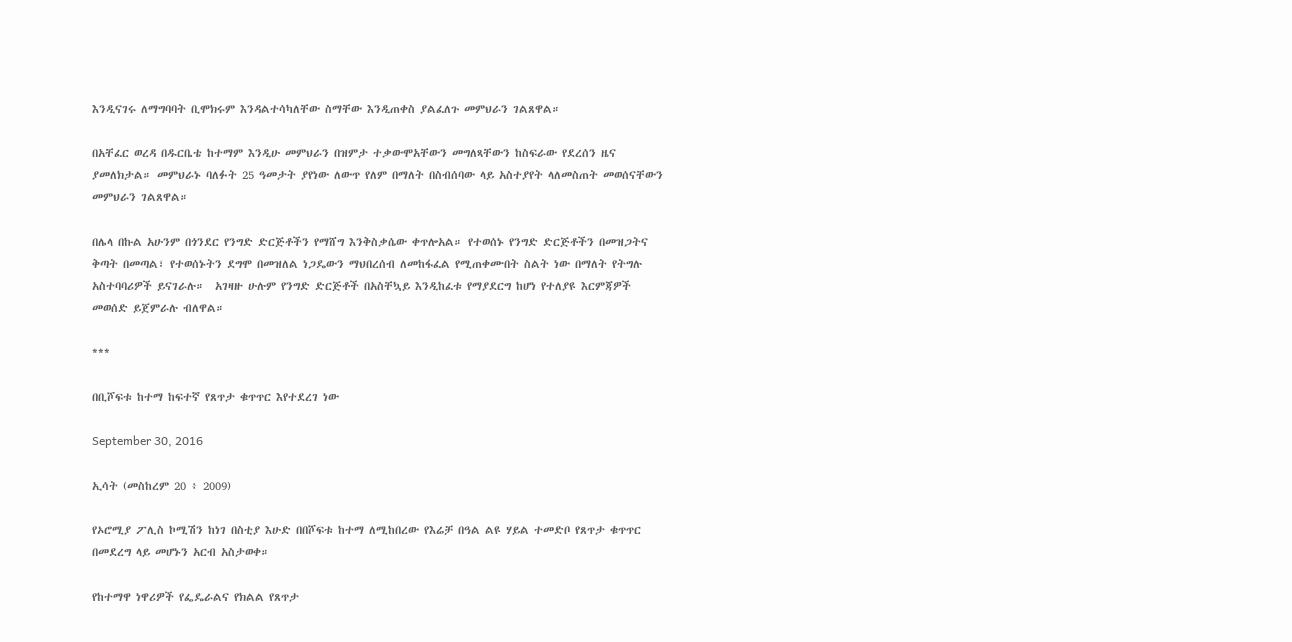እንዲናገሩ ለማግባባት ቢሞክሩም እንዳልተሳካለቸው ስማቸው እንዲጠቀስ ያልፈለጉ መምህራን ገልጸዋል።

በአቸፈር ወረዳ በዱርቤቴ ከተማም እንዲሁ መምህራን በዝምታ ተቃውሞአቸውን መግለጻቸውን ከስፍራው የደረሰን ዜና ያመለክታል። መምህራኑ ባለፉት 25 ዓመታት ያየነው ለውጥ የለም በማለት በስብሰባው ላይ አስተያየት ላለመስጠት መወሰናቸውን መምህራን ገልጸዋል።

በሌላ በኩል አሁንም በጎንደር የንግድ ድርጅቶችን የማሸግ እንቅስቃሴው ቀጥሎአል። የተወሰኑ የንግድ ድርጅቶችን በመዝጋትና ቅጣት በመጣል፣ የተወሰኑትን ደግሞ በመዝለል ነጋዴውን ማህበረሰብ ለመከፋፈል የሚጠቀሙበት ስልት ነው በማለት የትግሉ አስተባባሪዎች ይናገራሉ።  አገዛዙ ሁሉም የንግድ ድርጅቶች በአስቸኳይ እንዲከፈቱ የማያደርግ ከሆነ የተለያዩ እርምጃዎች መወሰድ ይጀምራሉ ብለዋል።

***

በቢሾፍቱ ከተማ ከፍተኛ የጸጥታ ቁጥጥር እየተደረገ ነው

September 30, 2016

ኢሳት (መስከረም 20 ፥ 2009)

የኦሮሚያ ፖሊስ ኮሚሽን ከነገ በስቲያ እሁድ በበሾፍቱ ከተማ ለሚከበረው የእሬቻ በዓል ልዩ ሃይል ተመድቦ የጸጥታ ቁጥጥር በመደረግ ላይ መሆኑን አርብ አስታወቀ።

የከተማዋ ነዋሪዎች የፌዴራልና የክልል የጸጥታ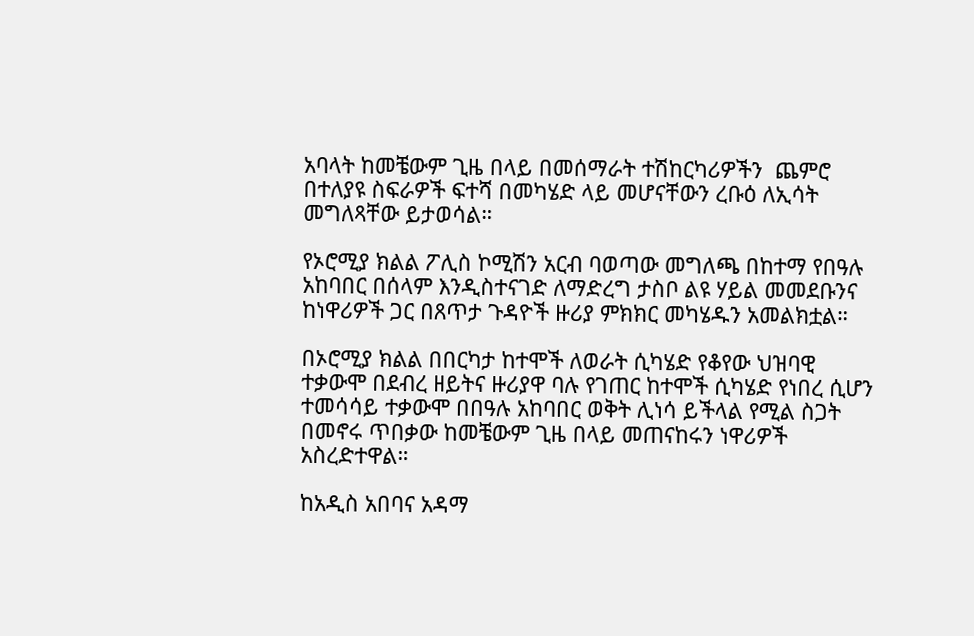አባላት ከመቼውም ጊዜ በላይ በመሰማራት ተሽከርካሪዎችን  ጨምሮ በተለያዩ ስፍራዎች ፍተሻ በመካሄድ ላይ መሆናቸውን ረቡዕ ለኢሳት መግለጻቸው ይታወሳል።

የኦሮሚያ ክልል ፖሊስ ኮሚሽን አርብ ባወጣው መግለጫ በከተማ የበዓሉ አከባበር በሰላም እንዲስተናገድ ለማድረግ ታስቦ ልዩ ሃይል መመደቡንና ከነዋሪዎች ጋር በጸጥታ ጉዳዮች ዙሪያ ምክክር መካሄዱን አመልክቷል።

በኦሮሚያ ክልል በበርካታ ከተሞች ለወራት ሲካሄድ የቆየው ህዝባዊ ተቃውሞ በደብረ ዘይትና ዙሪያዋ ባሉ የገጠር ከተሞች ሲካሄድ የነበረ ሲሆን ተመሳሳይ ተቃውሞ በበዓሉ አከባበር ወቅት ሊነሳ ይችላል የሚል ስጋት በመኖሩ ጥበቃው ከመቼውም ጊዜ በላይ መጠናከሩን ነዋሪዎች አስረድተዋል።

ከአዲስ አበባና አዳማ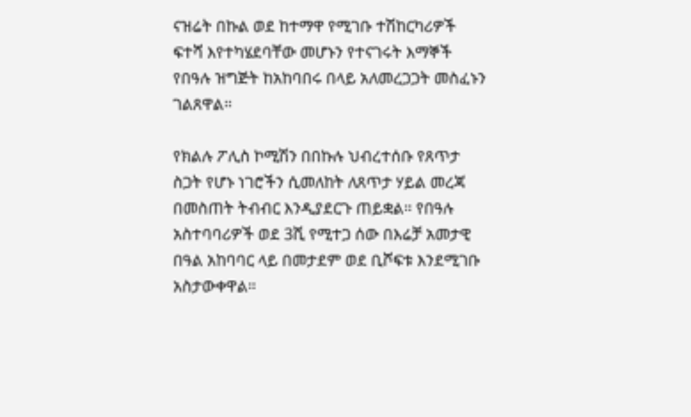ናዝሬት በኩል ወደ ከተማዋ የሚገቡ ተሽከርካሪዎች ፍተሻ እየተካሄደባቸው መሆኑን የተናገሩት እማኞች የበዓሉ ዝግጅት ከአከባበሩ በላይ አለመረጋጋት መስፈኑን ገልጸዋል።

የክልሉ ፖሊስ ኮሚሽን በበኩሉ ህብረተሰቡ የጸጥታ ስጋት የሆኑ ነገሮችን ሲመለከት ለጸጥታ ሃይል መረጃ በመስጠት ትብብር እንዲያደርጉ ጠይቋል። የበዓሉ አስተባባሪዎች ወደ 3ሺ የሚተጋ ሰው በእሬቻ አመታዊ በዓል አከባባር ላይ በመታደም ወደ ቢሾፍቱ እንደሚገቡ አስታውቀዋል።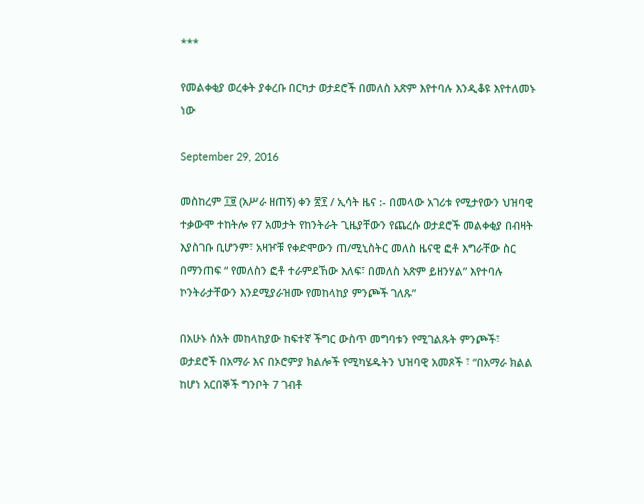***

የመልቀቂያ ወረቀት ያቀረቡ በርካታ ወታደሮች በመለስ አጽም እየተባሉ እንዲቆዩ እየተለመኑ ነው

September 29, 2016

መስከረም ፲፱ (አሥራ ዘጠኝ) ቀን ፳፻ / ኢሳት ዜና :- በመላው አገሪቱ የሚታየውን ህዝባዊ ተቃውሞ ተከትሎ የ7 አመታት የከንትራት ጊዜያቸውን የጨረሱ ወታደሮች መልቀቂያ በብዛት እያስገቡ ቢሆንም፣ አዛዦቹ የቀድሞውን ጠ/ሚኒስትር መለስ ዜናዊ ፎቶ እግራቸው ስር በማንጠፍ “ የመለስን ፎቶ ተራምደኸው እለፍ፣ በመለስ አጽም ይዘንሃል” እየተባሉ ኮንትራታቸውን እንደሚያራዝሙ የመከላከያ ምንጮች ገለጹ”

በአሁኑ ሰአት መከላከያው ከፍተኛ ችግር ውስጥ መግባቱን የሚገልጹት ምንጮች፣ ወታደሮች በአማራ እና በኦሮምያ ክልሎች የሚካሄዱትን ህዝባዊ አመጾች ፣ “በአማራ ክልል ከሆነ አርበኞች ግንቦት 7 ገብቶ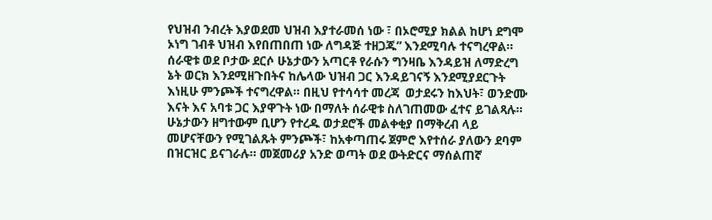የህዝብ ንብረት እያወደመ ህዝብ እያተራመሰ ነው ፣ በኦሮሚያ ክልል ከሆነ ደግሞ ኦነግ ገብቶ ህዝብ እየበጠበጠ ነው ለግዳጅ ተዘጋጁ” እንደሚባሉ ተናግረዋል። ሰራዊቱ ወደ ቦታው ደርሶ ሁኔታውን አጣርቶ የራሱን ግንዛቤ እንዳይዝ ለማድረግ ኔት ወርክ እንደሚዘጉበትና ከሌላው ህዝብ ጋር እንዳይገናኝ እንደሚያደርጉት እነዚሁ ምንጮች ተናግረዋል። በዚህ የተሳሳተ መረጃ  ወታደሩን ከእህት፣ ወንድሙ እናት እና አባቱ ጋር እያዋጉት ነው በማለት ሰራዊቱ ስለገጠመው ፈተና ይገልጻሉ። ሁኔታውን ዘግተውም ቢሆን የተረዱ ወታደሮች መልቀቂያ በማቅረብ ላይ መሆናቸውን የሚገልጹት ምንጮች፣ ከአቀጣጠሩ ጀምሮ እየተሰራ ያለውን ደባም በዝርዝር ይናገራሉ። መጀመሪያ አንድ ወጣት ወደ ውትድርና ማሰልጠኛ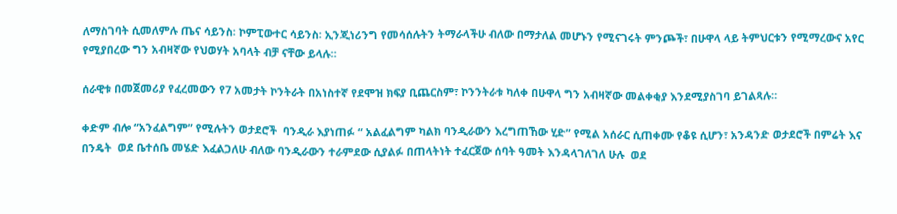ለማስገባት ሲመለምሉ ጤና ሳይንስ፡ ኮምፒውተር ሳይንስ፡ ኢንጂነሪንግ የመሳሰሉትን ትማራላችሁ ብለው በማታለል መሆኑን የሚናገሩት ምንጮች፣ በሁዋላ ላይ ትምህርቱን የሚማረውና አየር የሚያበረው ግን አብዛኛው የህወሃት አባላት ብቻ ናቸው ይላሉ።

ሰራዊቱ በመጀመሪያ የፈረመውን የ7 አመታት ኮንትራት በአነስተኛ የደሞዝ ክፍያ ቢጨርስም፣ ኮንንትራቱ ካለቀ በሁዋላ ግን አብዛኛው መልቀቂያ እንደሚያስገባ ይገልጻሉ።

ቀድም ብሎ “አንፈልግም” የሚሉትን ወታደሮች  ባንዲራ እያነጠፉ “ አልፈልግም ካልክ ባንዲራውን እረግጠኸው ሂድ” የሚል አሰራር ሲጠቀሙ የቆዩ ሲሆን፣ አንዳንድ ወታደሮች በምሬት እና በንዴት  ወደ ቤተሰቤ መሄድ እፈልጋለሁ ብለው ባንዲራውን ተራምደው ሲያልፉ በጠላትነት ተፈርጀው ሰባት ዓመት እንዳላገለገለ ሁሉ  ወደ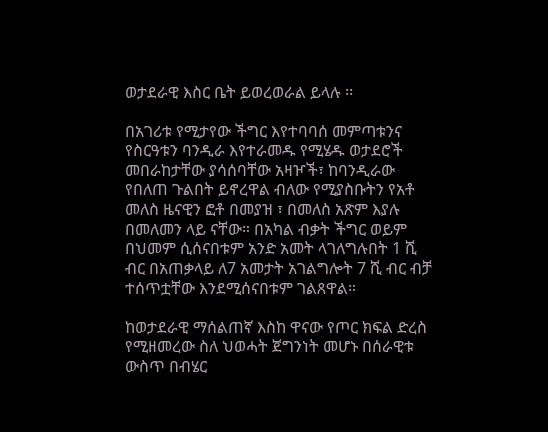ወታደራዊ እስር ቤት ይወረወራል ይላሉ ፡፡

በአገሪቱ የሚታየው ችግር እየተባባሰ መምጣቱንና የስርዓቱን ባንዲራ እየተራመዱ የሚሄዱ ወታደሮች መበራከታቸው ያሳሰባቸው አዛዦች፣ ከባንዲራው የበለጠ ጉልበት ይኖረዋል ብለው የሚያስቡትን የአቶ መለስ ዜናዊን ፎቶ በመያዝ ፣ በመለስ አጽም እያሉ በመለመን ላይ ናቸው። በአካል ብቃት ችግር ወይም በህመም ሲሰናበቱም አንድ አመት ላገለግሉበት 1 ሺ ብር በአጠቃላይ ለ7 አመታት አገልግሎት 7 ሺ ብር ብቻ ተሰጥቷቸው እንደሚሰናበቱም ገልጸዋል።

ከወታደራዊ ማሰልጠኛ እስከ ዋናው የጦር ክፍል ድረስ የሚዘመረው ስለ ህወሓት ጀግንነት መሆኑ በሰራዊቱ ውስጥ በብሄር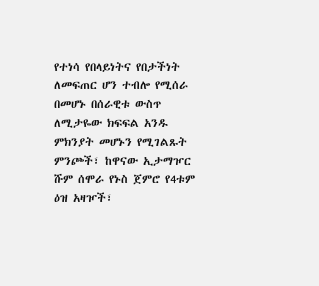የተነሳ የበላይነትና የበታችነት ለመፍጠር ሆን ተብሎ የሚሰራ በመሆኑ በሰራዊቱ ውስጥ ለሚታዬው ክፍፍል አንዱ ምክንያት መሆኑን የሚገልጹት ምንጮች፣ ከዋናው ኢታማዦር ሹም ሰሞራ የኑስ ጀምሮ የ4ቱም ዕዝ አዛዦች፣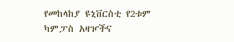የመከላከያ ዩኒቨርስቲ የ2ቱም ካምፓስ አዛዦችና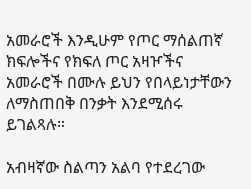አመራሮች እንዲሁም የጦር ማሰልጠኛ ክፍሎችና የክፍለ ጦር አዛዦችና አመራሮች በሙሉ ይህን የበላይነታቸውን ለማስጠበቅ በንቃት እንደሚሰሩ ይገልጻሉ።

አብዛኛው ስልጣን አልባ የተደረገው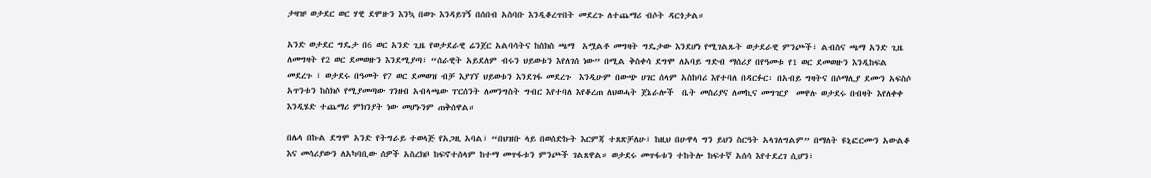ታዛዡ ወታደር ወር ሃዊ ደሞዙን እንኳ በወጉ እንዳይገኝ በሰበብ አስባቡ እንዲቆረጥበት መደረጉ ለተጨማሪ ብሶት ዳርጎታል።

አንድ ወታደር ግዴታ በ6 ወር አንድ ጊዜ የወታደራዊ ሬንጀር አልባሳትና ከስክስ ጫማ  አሟልቶ መግዛት ግዴታው እንደሆነ የሚገልጹት ወታደራዊ ምንጮች፣ ልብስና ጫማ አንድ ጊዜ ለመግዛት የ2 ወር ደመወዙን እንደሚያጣ፣ “ሰራዊት አይደለም ብሩን ህይወቱን እየለገሰ ነው” በሚል ቅስቀሳ ደግሞ ለአባይ ግድብ ማሰሪያ በየዓመቱ የ1 ወር ደመወዙን እንዲከፍል መደረጉ ፣ ወታደሩ በዓመት የ7 ወር ደመወዝ ብቻ እያገኘ ህይወቱን እንደገፋ መደረጉ  እንዲሁም በውጭ ሀገር ሰላም አስከባሪ እየተባለ በዳርፉር፡ በአብይ ግዛትና በሶማሊያ ደሙን አፍስሶ አጥንቱን ከስክሶ የሚያመጣው ገንዘብ አብላጫው ፐርሰንት ለመንግስት ግብር እየተባለ እየቆረጠ ለህወሓት ጀኔራሎች  ቤት መስሪያና ለመኪና መግዢያ  መዋሉ ወታደሩ በብዛት እየለቀቀ እንዲሄድ ተጨማሪ ምክንያት ነው መሆኑንም ጠቅሰዋል።

በሌላ በኩል ደግሞ አንድ የትግራይ ተወላጅ የአጋዚ አባል፣ “በህዝቡ ላይ በወሰድኩት እርምጃ ተጸጽቻለሁ፣ ከዚህ በሁዋላ ግን ይህን ስርዓት አላገለግልም” በማለት ዩኒፎርሙን አውልቆ እና መሳሪያውን ለአካባቢው ሰዎች አስረክቦ ከፍኖተሰላም ከተማ መጥፋቱን ምንጮች ገልጸዋል። ወታደሩ መጥፋቱን ተከትሎ ከፍተኛ አሰሳ እየተደረገ ሲሆን፣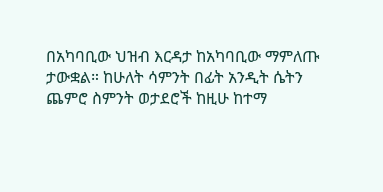በአካባቢው ህዝብ እርዳታ ከአካባቢው ማምለጡ ታውቋል። ከሁለት ሳምንት በፊት አንዲት ሴትን ጨምሮ ስምንት ወታደሮች ከዚሁ ከተማ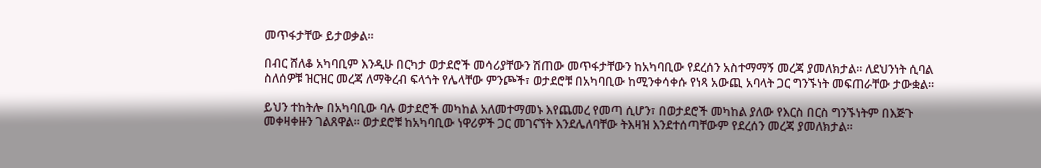መጥፋታቸው ይታወቃል።

በብር ሸለቆ አካባቢም እንዲሁ በርካታ ወታደሮች መሳሪያቸውን ሽጠው መጥፋታቸውን ከአካባቢው የደረሰን አስተማማኝ መረጃ ያመለክታል። ለደህንነት ሲባል ስለሰዎቹ ዝርዝር መረጃ ለማቅረብ ፍላጎት የሌላቸው ምንጮች፣ ወታደሮቹ በአካባቢው ከሚንቀሳቀሱ የነጻ አውጪ አባላት ጋር ግንኙነት መፍጠራቸው ታውቋል።

ይህን ተከትሎ በአካባቢው ባሉ ወታደሮች መካከል አለመተማመኑ እየጨመረ የመጣ ሲሆን፣ በወታደሮች መካከል ያለው የእርስ በርስ ግንኙነትም በእጅጉ መቀዛቀዙን ገልጸዋል። ወታደሮቹ ከአካባቢው ነዋሪዎች ጋር መገናኘት እንደሌለባቸው ትእዛዝ እንደተሰጣቸውም የደረሰን መረጃ ያመለክታል።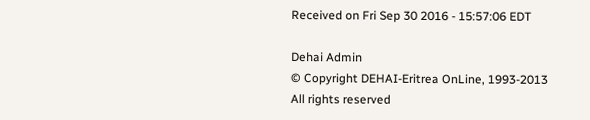Received on Fri Sep 30 2016 - 15:57:06 EDT

Dehai Admin
© Copyright DEHAI-Eritrea OnLine, 1993-2013
All rights reserved